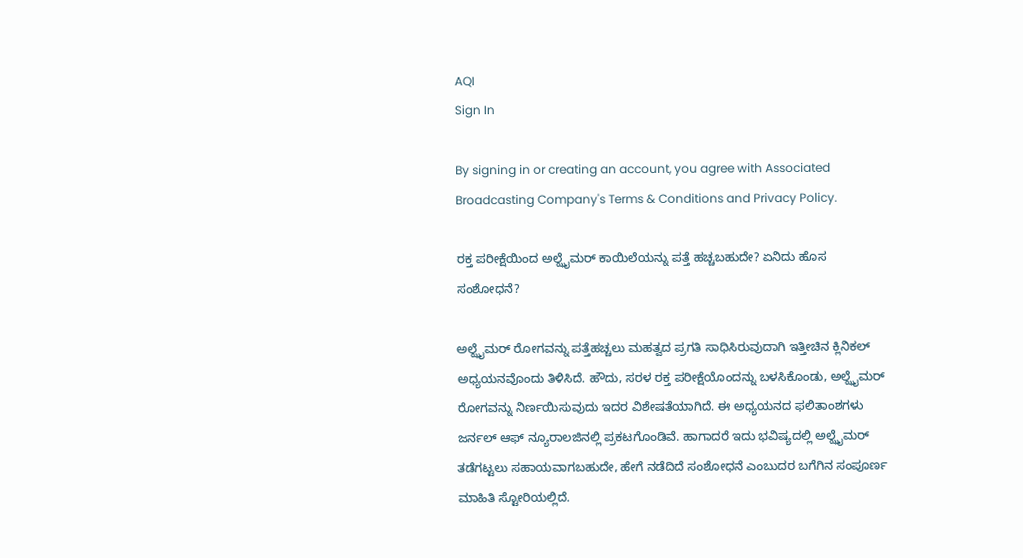AQI
Sign In

By signing in or creating an account, you agree with Associated Broadcasting Company's Terms & Conditions and Privacy Policy.

ರಕ್ತ ಪರೀಕ್ಷೆಯಿಂದ ಅಲ್ಝೈಮರ್ ಕಾಯಿಲೆಯನ್ನು ಪತ್ತೆ ಹಚ್ಚಬಹುದೇ? ಏನಿದು ಹೊಸ ಸಂಶೋಧನೆ?

ಅಲ್ಝೈಮರ್ ರೋಗವನ್ನು ಪತ್ತೆಹಚ್ಚಲು ಮಹತ್ವದ ಪ್ರಗತಿ ಸಾಧಿಸಿರುವುದಾಗಿ ಇತ್ತೀಚಿನ ಕ್ಲಿನಿಕಲ್ ಅಧ್ಯಯನವೊಂದು ತಿಳಿಸಿದೆ. ಹೌದು, ಸರಳ ರಕ್ತ ಪರೀಕ್ಷೆಯೊಂದನ್ನು ಬಳಸಿಕೊಂಡು, ಅಲ್ಝೈಮರ್ ರೋಗವನ್ನು ನಿರ್ಣಯಿಸುವುದು ಇದರ ವಿಶೇಷತೆಯಾಗಿದೆ. ಈ ಅಧ್ಯಯನದ ಫಲಿತಾಂಶಗಳು ಜರ್ನಲ್ ಆಫ್ ನ್ಯೂರಾಲಜಿನಲ್ಲಿ ಪ್ರಕಟಗೊಂಡಿವೆ. ಹಾಗಾದರೆ ಇದು ಭವಿಷ್ಯದಲ್ಲಿ ಅಲ್ಝೈಮರ್ ತಡೆಗಟ್ಟಲು ಸಹಾಯವಾಗಬಹುದೇ, ಹೇಗೆ ನಡೆದಿದೆ ಸಂಶೋಧನೆ ಎಂಬುದರ ಬಗೆಗಿನ ಸಂಪೂರ್ಣ ಮಾಹಿತಿ ಸ್ಟೋರಿಯಲ್ಲಿದೆ.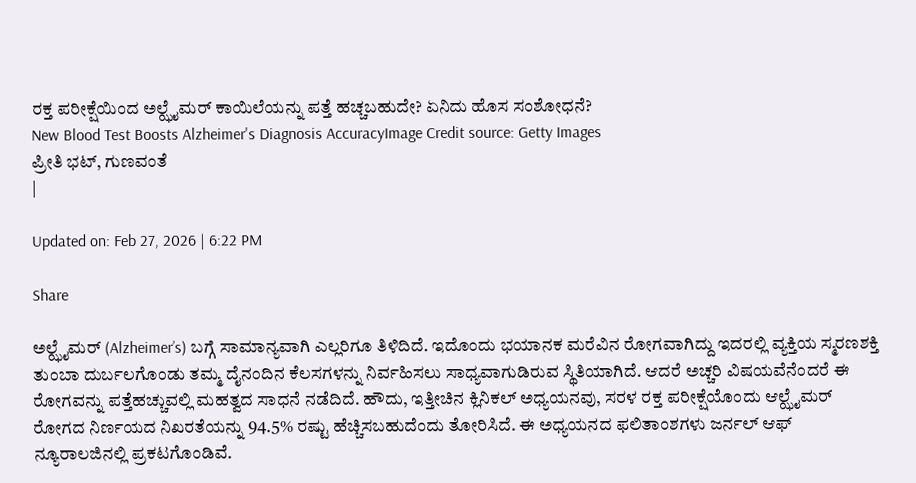ರಕ್ತ ಪರೀಕ್ಷೆಯಿಂದ ಅಲ್ಝೈಮರ್ ಕಾಯಿಲೆಯನ್ನು ಪತ್ತೆ ಹಚ್ಚಬಹುದೇ? ಏನಿದು ಹೊಸ ಸಂಶೋಧನೆ?
New Blood Test Boosts Alzheimer's Diagnosis AccuracyImage Credit source: Getty Images
ಪ್ರೀತಿ ಭಟ್, ಗುಣವಂತೆ
|

Updated on: Feb 27, 2026 | 6:22 PM

Share

ಅಲ್ಝೈಮರ್ (Alzheimer’s) ಬಗ್ಗೆ ಸಾಮಾನ್ಯವಾಗಿ ಎಲ್ಲರಿಗೂ ತಿಳಿದಿದೆ. ಇದೊಂದು ಭಯಾನಕ ಮರೆವಿನ ರೋಗವಾಗಿದ್ದು ಇದರಲ್ಲಿ ವ್ಯಕ್ತಿಯ ಸ್ಮರಣಶಕ್ತಿ ತುಂಬಾ ದುರ್ಬಲಗೊಂಡು ತಮ್ಮ ದೈನಂದಿನ ಕೆಲಸಗಳನ್ನು ನಿರ್ವಹಿಸಲು ಸಾಧ್ಯವಾಗುಡಿರುವ ಸ್ಥಿತಿಯಾಗಿದೆ. ಆದರೆ ಅಚ್ಚರಿ ವಿಷಯವೆನೆಂದರೆ ಈ ರೋಗವನ್ನು ಪತ್ತೆಹಚ್ಚುವಲ್ಲಿ ಮಹತ್ವದ ಸಾಧನೆ ನಡೆದಿದೆ. ಹೌದು, ಇತ್ತೀಚಿನ ಕ್ಲಿನಿಕಲ್ ಅಧ್ಯಯನವು, ಸರಳ ರಕ್ತ ಪರೀಕ್ಷೆಯೊಂದು ಆಲ್ಝೈಮರ್ ರೋಗದ ನಿರ್ಣಯದ ನಿಖರತೆಯನ್ನು 94.5% ರಷ್ಟು ಹೆಚ್ಚಿಸಬಹುದೆಂದು ತೋರಿಸಿದೆ. ಈ ಅಧ್ಯಯನದ ಫಲಿತಾಂಶಗಳು ಜರ್ನಲ್ ಆಫ್ ನ್ಯೂರಾಲಜಿನಲ್ಲಿ ಪ್ರಕಟಗೊಂಡಿವೆ.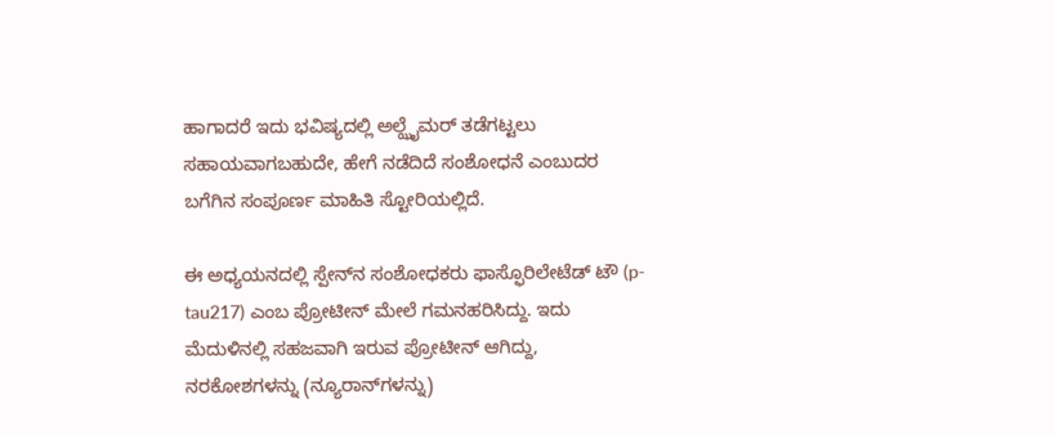ಹಾಗಾದರೆ ಇದು ಭವಿಷ್ಯದಲ್ಲಿ ಅಲ್ಝೈಮರ್ ತಡೆಗಟ್ಟಲು ಸಹಾಯವಾಗಬಹುದೇ, ಹೇಗೆ ನಡೆದಿದೆ ಸಂಶೋಧನೆ ಎಂಬುದರ ಬಗೆಗಿನ ಸಂಪೂರ್ಣ ಮಾಹಿತಿ ಸ್ಟೋರಿಯಲ್ಲಿದೆ.

ಈ ಅಧ್ಯಯನದಲ್ಲಿ ಸ್ಪೇನ್‌ನ ಸಂಶೋಧಕರು ಫಾಸ್ಫೊರಿಲೇಟೆಡ್ ಟೌ (p-tau217) ಎಂಬ ಪ್ರೋಟೀನ್ ಮೇಲೆ ಗಮನಹರಿಸಿದ್ದು. ಇದು ಮೆದುಳಿನಲ್ಲಿ ಸಹಜವಾಗಿ ಇರುವ ಪ್ರೋಟೀನ್ ಆಗಿದ್ದು, ನರಕೋಶಗಳನ್ನು (ನ್ಯೂರಾನ್‌ಗಳನ್ನು)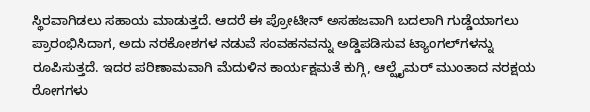ಸ್ಥಿರವಾಗಿಡಲು ಸಹಾಯ ಮಾಡುತ್ತದೆ. ಆದರೆ ಈ ಪ್ರೋಟೀನ್ ಅಸಹಜವಾಗಿ ಬದಲಾಗಿ ಗುಡ್ಡೆಯಾಗಲು ಪ್ರಾರಂಭಿಸಿದಾಗ, ಅದು ನರಕೋಶಗಳ ನಡುವೆ ಸಂವಹನವನ್ನು ಅಡ್ಡಿಪಡಿಸುವ ಟ್ಯಾಂಗಲ್‌ಗಳನ್ನು ರೂಪಿಸುತ್ತದೆ. ಇದರ ಪರಿಣಾಮವಾಗಿ ಮೆದುಳಿನ ಕಾರ್ಯಕ್ಷಮತೆ ಕುಗ್ಗಿ, ಆಲ್ಝೈಮರ್‌ ಮುಂತಾದ ನರಕ್ಷಯ ರೋಗಗಳು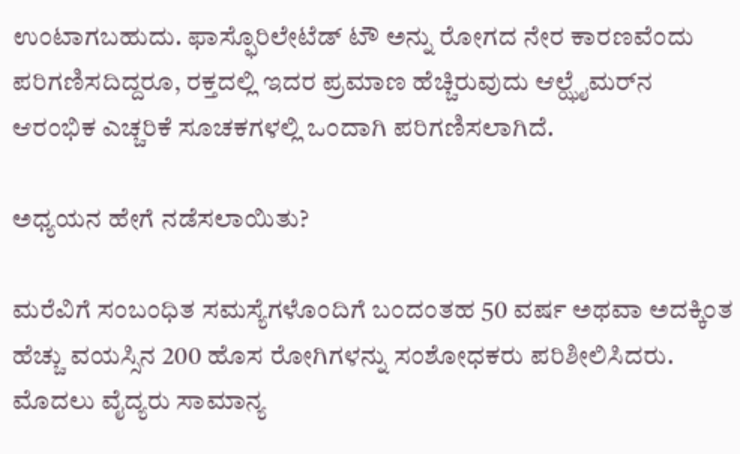ಉಂಟಾಗಬಹುದು. ಫಾಸ್ಫೊರಿಲೇಟೆಡ್ ಟೌ ಅನ್ನು ರೋಗದ ನೇರ ಕಾರಣವೆಂದು ಪರಿಗಣಿಸದಿದ್ದರೂ, ರಕ್ತದಲ್ಲಿ ಇದರ ಪ್ರಮಾಣ ಹೆಚ್ಚಿರುವುದು ಆಲ್ಝೈಮರ್‌ನ ಆರಂಭಿಕ ಎಚ್ಚರಿಕೆ ಸೂಚಕಗಳಲ್ಲಿ ಒಂದಾಗಿ ಪರಿಗಣಿಸಲಾಗಿದೆ.

ಅಧ್ಯಯನ ಹೇಗೆ ನಡೆಸಲಾಯಿತು?

ಮರೆವಿಗೆ ಸಂಬಂಧಿತ ಸಮಸ್ಯೆಗಳೊಂದಿಗೆ ಬಂದಂತಹ 50 ವರ್ಷ ಅಥವಾ ಅದಕ್ಕಿಂತ ಹೆಚ್ಚು ವಯಸ್ಸಿನ 200 ಹೊಸ ರೋಗಿಗಳನ್ನು ಸಂಶೋಧಕರು ಪರಿಶೀಲಿಸಿದರು. ಮೊದಲು ವೈದ್ಯರು ಸಾಮಾನ್ಯ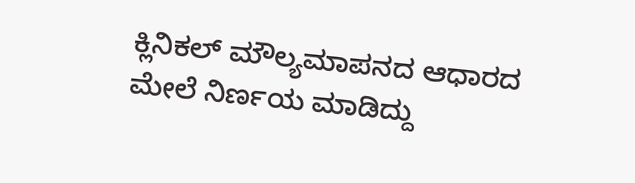ಕ್ಲಿನಿಕಲ್ ಮೌಲ್ಯಮಾಪನದ ಆಧಾರದ ಮೇಲೆ ನಿರ್ಣಯ ಮಾಡಿದ್ದು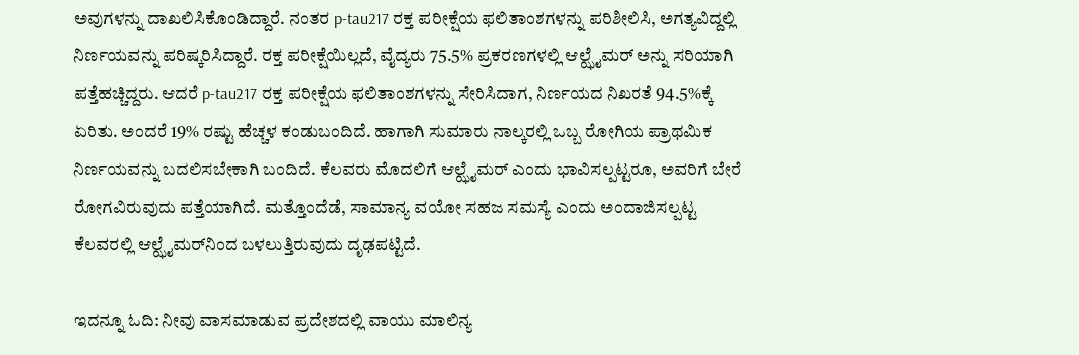ಅವುಗಳನ್ನು ದಾಖಲಿಸಿಕೊಂಡಿದ್ದಾರೆ. ನಂತರ p-tau217 ರಕ್ತ ಪರೀಕ್ಷೆಯ ಫಲಿತಾಂಶಗಳನ್ನು ಪರಿಶೀಲಿಸಿ, ಅಗತ್ಯವಿದ್ದಲ್ಲಿ ನಿರ್ಣಯವನ್ನು ಪರಿಷ್ಕರಿಸಿದ್ದಾರೆ. ರಕ್ತ ಪರೀಕ್ಷೆಯಿಲ್ಲದೆ, ವೈದ್ಯರು 75.5% ಪ್ರಕರಣಗಳಲ್ಲಿ ಆಲ್ಝೈಮರ್ ಅನ್ನು ಸರಿಯಾಗಿ ಪತ್ತೆಹಚ್ಚಿದ್ದರು. ಆದರೆ p-tau217 ರಕ್ತ ಪರೀಕ್ಷೆಯ ಫಲಿತಾಂಶಗಳನ್ನು ಸೇರಿಸಿದಾಗ, ನಿರ್ಣಯದ ನಿಖರತೆ 94.5%ಕ್ಕೆ ಏರಿತು. ಅಂದರೆ 19% ರಷ್ಟು ಹೆಚ್ಚಳ ಕಂಡುಬಂದಿದೆ. ಹಾಗಾಗಿ ಸುಮಾರು ನಾಲ್ಕರಲ್ಲಿ ಒಬ್ಬ ರೋಗಿಯ ಪ್ರಾಥಮಿಕ ನಿರ್ಣಯವನ್ನು ಬದಲಿಸಬೇಕಾಗಿ ಬಂದಿದೆ. ಕೆಲವರು ಮೊದಲಿಗೆ ಆಲ್ಝೈಮರ್ ಎಂದು ಭಾವಿಸಲ್ಪಟ್ಟರೂ, ಅವರಿಗೆ ಬೇರೆ ರೋಗವಿರುವುದು ಪತ್ತೆಯಾಗಿದೆ. ಮತ್ತೊಂದೆಡೆ, ಸಾಮಾನ್ಯ ವಯೋ ಸಹಜ ಸಮಸ್ಯೆ ಎಂದು ಅಂದಾಜಿಸಲ್ಪಟ್ಟ ಕೆಲವರಲ್ಲಿ ಆಲ್ಝೈಮರ್‌ನಿಂದ ಬಳಲುತ್ತಿರುವುದು ದೃಢಪಟ್ಟಿದೆ.

ಇದನ್ನೂ ಓದಿ: ನೀವು ವಾಸಮಾಡುವ ಪ್ರದೇಶದಲ್ಲಿ ವಾಯು ಮಾಲಿನ್ಯ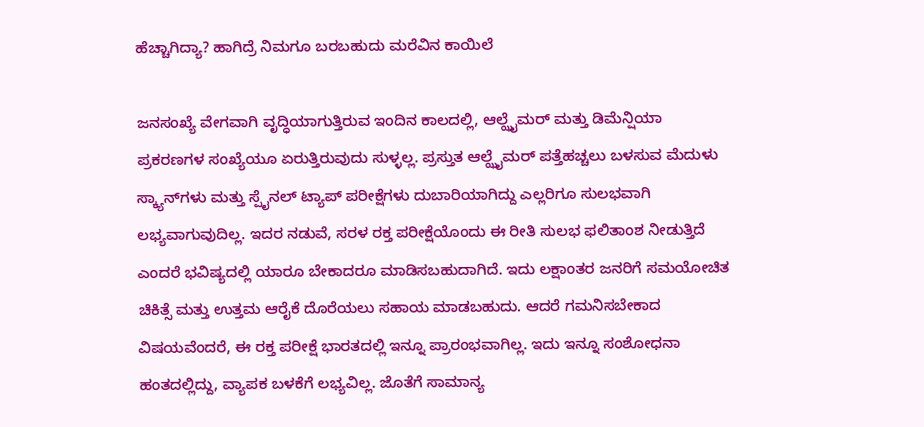ಹೆಚ್ಚಾಗಿದ್ಯಾ? ಹಾಗಿದ್ರೆ ನಿಮಗೂ ಬರಬಹುದು ಮರೆವಿನ ಕಾಯಿಲೆ

ಜನಸಂಖ್ಯೆ ವೇಗವಾಗಿ ವೃದ್ಧಿಯಾಗುತ್ತಿರುವ ಇಂದಿನ ಕಾಲದಲ್ಲಿ, ಆಲ್ಝೈಮರ್ ಮತ್ತು ಡಿಮೆನ್ಷಿಯಾ ಪ್ರಕರಣಗಳ ಸಂಖ್ಯೆಯೂ ಏರುತ್ತಿರುವುದು ಸುಳ್ಳಲ್ಲ. ಪ್ರಸ್ತುತ ಆಲ್ಝೈಮರ್ ಪತ್ತೆಹಚ್ಚಲು ಬಳಸುವ ಮೆದುಳು ಸ್ಕ್ಯಾನ್‌ಗಳು ಮತ್ತು ಸ್ಪೈನಲ್ ಟ್ಯಾಪ್ ಪರೀಕ್ಷೆಗಳು ದುಬಾರಿಯಾಗಿದ್ದು ಎಲ್ಲರಿಗೂ ಸುಲಭವಾಗಿ ಲಭ್ಯವಾಗುವುದಿಲ್ಲ. ಇದರ ನಡುವೆ, ಸರಳ ರಕ್ತ ಪರೀಕ್ಷೆಯೊಂದು ಈ ರೀತಿ ಸುಲಭ ಫಲಿತಾಂಶ ನೀಡುತ್ತಿದೆ ಎಂದರೆ ಭವಿಷ್ಯದಲ್ಲಿ ಯಾರೂ ಬೇಕಾದರೂ ಮಾಡಿಸಬಹುದಾಗಿದೆ. ಇದು ಲಕ್ಷಾಂತರ ಜನರಿಗೆ ಸಮಯೋಚಿತ ಚಿಕಿತ್ಸೆ ಮತ್ತು ಉತ್ತಮ ಆರೈಕೆ ದೊರೆಯಲು ಸಹಾಯ ಮಾಡಬಹುದು. ಆದರೆ ಗಮನಿಸಬೇಕಾದ ವಿಷಯವೆಂದರೆ, ಈ ರಕ್ತ ಪರೀಕ್ಷೆ ಭಾರತದಲ್ಲಿ ಇನ್ನೂ ಪ್ರಾರಂಭವಾಗಿಲ್ಲ. ಇದು ಇನ್ನೂ ಸಂಶೋಧನಾ ಹಂತದಲ್ಲಿದ್ದು, ವ್ಯಾಪಕ ಬಳಕೆಗೆ ಲಭ್ಯವಿಲ್ಲ. ಜೊತೆಗೆ ಸಾಮಾನ್ಯ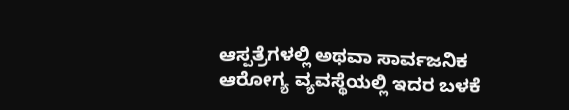ಆಸ್ಪತ್ರೆಗಳಲ್ಲಿ ಅಥವಾ ಸಾರ್ವಜನಿಕ ಆರೋಗ್ಯ ವ್ಯವಸ್ಥೆಯಲ್ಲಿ ಇದರ ಬಳಕೆ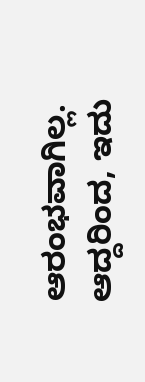ಆರಂಭವಾಗಿಲ್ಲ. ಆದ್ದರಿಂದ, ಇದು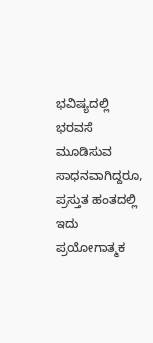ಭವಿಷ್ಯದಲ್ಲಿ ಭರವಸೆ ಮೂಡಿಸುವ ಸಾಧನವಾಗಿದ್ದರೂ, ಪ್ರಸ್ತುತ ಹಂತದಲ್ಲಿ ಇದು ಪ್ರಯೋಗಾತ್ಮಕ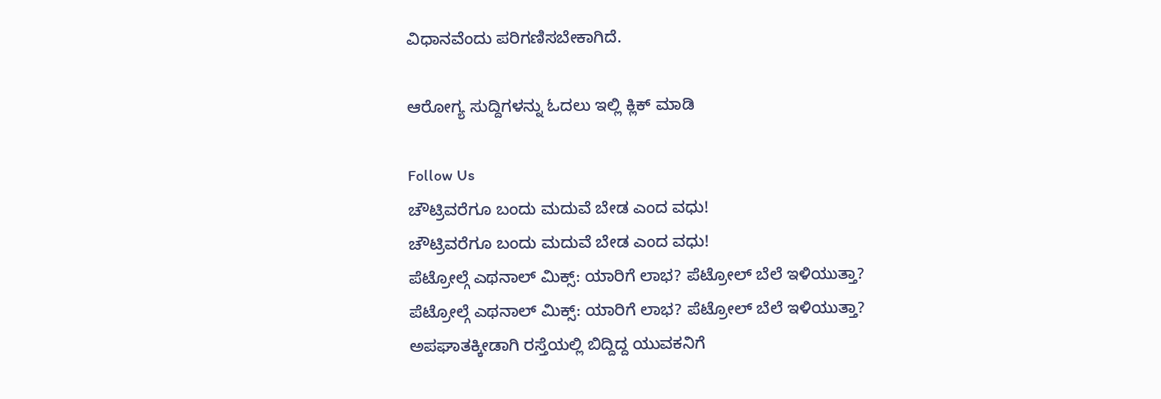ವಿಧಾನವೆಂದು ಪರಿಗಣಿಸಬೇಕಾಗಿದೆ.

ಆರೋಗ್ಯ ಸುದ್ದಿಗಳನ್ನು ಓದಲು ಇಲ್ಲಿ ಕ್ಲಿಕ್ ಮಾಡಿ

Follow Us
ಚೌಟ್ರಿವರೆಗೂ ಬಂದು ಮದುವೆ ಬೇಡ ಎಂದ ವಧು!
ಚೌಟ್ರಿವರೆಗೂ ಬಂದು ಮದುವೆ ಬೇಡ ಎಂದ ವಧು!
ಪೆಟ್ರೋಲ್ಗೆ ಎಥನಾಲ್ ಮಿಕ್ಸ್: ಯಾರಿಗೆ ಲಾಭ? ಪೆಟ್ರೋಲ್ ಬೆಲೆ ಇಳಿಯುತ್ತಾ?
ಪೆಟ್ರೋಲ್ಗೆ ಎಥನಾಲ್ ಮಿಕ್ಸ್: ಯಾರಿಗೆ ಲಾಭ? ಪೆಟ್ರೋಲ್ ಬೆಲೆ ಇಳಿಯುತ್ತಾ?
ಅಪಘಾತಕ್ಕೀಡಾಗಿ ರಸ್ತೆಯಲ್ಲಿ ಬಿದ್ದಿದ್ದ ಯುವಕನಿಗೆ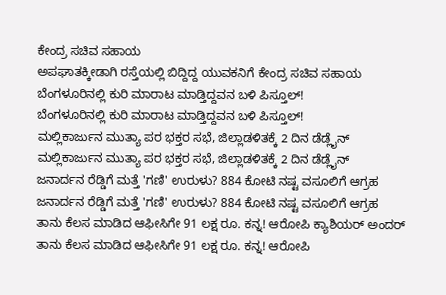ಕೇಂದ್ರ ಸಚಿವ ಸಹಾಯ
ಅಪಘಾತಕ್ಕೀಡಾಗಿ ರಸ್ತೆಯಲ್ಲಿ ಬಿದ್ದಿದ್ದ ಯುವಕನಿಗೆ ಕೇಂದ್ರ ಸಚಿವ ಸಹಾಯ
ಬೆಂಗಳೂರಿನಲ್ಲಿ ಕುರಿ ಮಾರಾಟ ಮಾಡ್ತಿದ್ದವನ ಬಳಿ ಪಿಸ್ತೂಲ್!
ಬೆಂಗಳೂರಿನಲ್ಲಿ ಕುರಿ ಮಾರಾಟ ಮಾಡ್ತಿದ್ದವನ ಬಳಿ ಪಿಸ್ತೂಲ್!
ಮಲ್ಲಿಕಾರ್ಜುನ ಮುತ್ಯಾ ಪರ ಭಕ್ತರ ಸಭೆ, ಜಿಲ್ಲಾಡಳಿತಕ್ಕೆ 2 ದಿನ ಡೆಡ್ಲೈನ್
ಮಲ್ಲಿಕಾರ್ಜುನ ಮುತ್ಯಾ ಪರ ಭಕ್ತರ ಸಭೆ, ಜಿಲ್ಲಾಡಳಿತಕ್ಕೆ 2 ದಿನ ಡೆಡ್ಲೈನ್
ಜನಾರ್ದನ ರೆಡ್ಡಿಗೆ ಮತ್ತೆ 'ಗಣಿ' ಉರುಳು? 884 ಕೋಟಿ ನಷ್ಟ ವಸೂಲಿಗೆ ಆಗ್ರಹ
ಜನಾರ್ದನ ರೆಡ್ಡಿಗೆ ಮತ್ತೆ 'ಗಣಿ' ಉರುಳು? 884 ಕೋಟಿ ನಷ್ಟ ವಸೂಲಿಗೆ ಆಗ್ರಹ
ತಾನು ಕೆಲಸ ಮಾಡಿದ ಆಫೀಸಿಗೇ 91 ಲಕ್ಷ ರೂ. ಕನ್ನ! ಆರೋಪಿ ಕ್ಯಾಶಿಯರ್ ಅಂದರ್
ತಾನು ಕೆಲಸ ಮಾಡಿದ ಆಫೀಸಿಗೇ 91 ಲಕ್ಷ ರೂ. ಕನ್ನ! ಆರೋಪಿ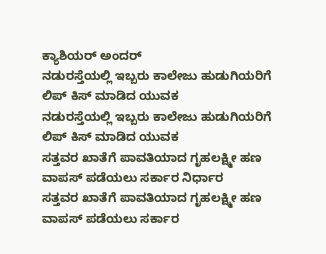ಕ್ಯಾಶಿಯರ್ ಅಂದರ್
ನಡುರಸ್ತೆಯಲ್ಲಿ ಇಬ್ಬರು ಕಾಲೇಜು ಹುಡುಗಿಯರಿಗೆ ಲಿಪ್ ಕಿಸ್ ಮಾಡಿದ ಯುವಕ
ನಡುರಸ್ತೆಯಲ್ಲಿ ಇಬ್ಬರು ಕಾಲೇಜು ಹುಡುಗಿಯರಿಗೆ ಲಿಪ್ ಕಿಸ್ ಮಾಡಿದ ಯುವಕ
ಸತ್ತವರ ಖಾತೆಗೆ ಪಾವತಿಯಾದ ಗೃಹಲಕ್ಷ್ಮೀ ಹಣ ವಾಪಸ್ ಪಡೆಯಲು ಸರ್ಕಾರ ನಿರ್ಧಾರ
ಸತ್ತವರ ಖಾತೆಗೆ ಪಾವತಿಯಾದ ಗೃಹಲಕ್ಷ್ಮೀ ಹಣ ವಾಪಸ್ ಪಡೆಯಲು ಸರ್ಕಾರ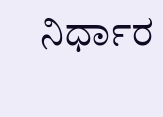ನಿರ್ಧಾರ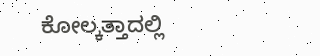ಕೋಲ್ಕತ್ತಾದಲ್ಲಿ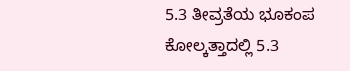5.3 ತೀವ್ರತೆಯ ಭೂಕಂಪ
ಕೋಲ್ಕತ್ತಾದಲ್ಲಿ 5.3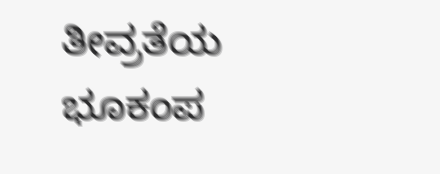ತೀವ್ರತೆಯ ಭೂಕಂಪ